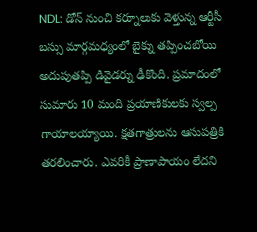NDL: డోన్ నుంచి కర్నూలుకు వెళ్తున్న ఆర్టీసీ బస్సు మార్గమధ్యంలో బైక్ను తప్పించబోయి అదుపుతప్పి డివైడర్ను ఢీకొంది. ప్రమాదంలో సుమారు 10 మంది ప్రయాణికులకు స్వల్ప గాయాలయ్యాయి. క్షతగాత్రులను ఆసుపత్రికి తరలించారు. ఎవరికీ ప్రాణాపాయం లేదని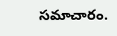సమాచారం.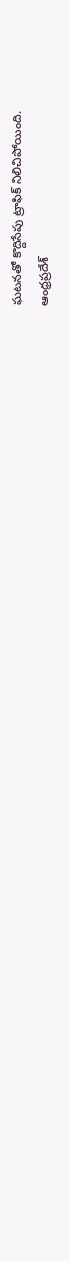ఘటనతో కొద్దిసేపు ట్రాఫిక్ నిలిచిపోయింది.
ఆంధ్రప్రదేశ్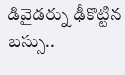డివైడర్ను ఢీకొట్టిన బస్సు..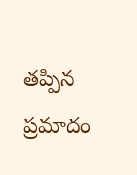తప్పిన ప్రమాదం